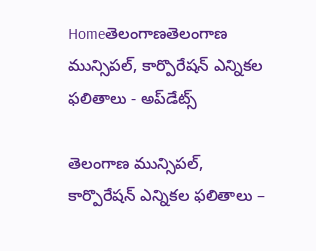Homeతెలంగాణతెలంగాణ మున్సిపల్‌, కార్పొరేషన్‌ ఎన్నికల ఫలితాలు - అప్‌డేట్స్‌

తెలంగాణ మున్సిపల్‌, కార్పొరేషన్‌ ఎన్నికల ఫలితాలు –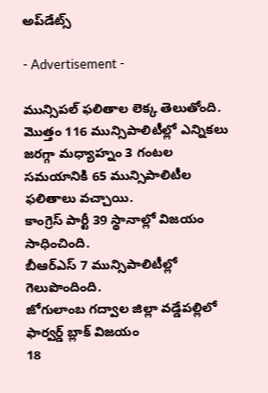అప్‌డేట్స్‌

- Advertisement -

మున్సిపల్‌ ఫలితాల లెక్క తెలుతోంది.
మొత్తం 116 మున్సిపాలిటీల్లో ఎన్నికలు జరగ్గా మధ్యాహ్నం 3 గంటల సమయానికి 65 మున్సిపాలిటీల ఫలితాలు వచ్చాయి.
కాంగ్రెస్‌ పార్టీ 39 స్థానాల్లో విజయం సాధించింది.
బీఆర్‌ఎస్‌ 7 మున్సిపాలిటీల్లో గెలుపొందింది.
జోగులాంబ గద్వాల జిల్లా వడ్డేపల్లిలో ఫార్వర్డ్‌ బ్లాక్‌ విజయం
18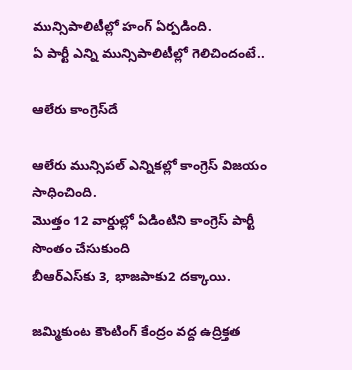మున్సిపాలిటీల్లో హంగ్‌ ఏర్పడింది.
ఏ పార్టీ ఎన్ని మున్సిపాలిటీల్లో గెలిచిందంటే..

ఆలేరు కాంగ్రెస్‌దే

ఆలేరు మున్సిపల్‌ ఎన్నికల్లో కాంగ్రెస్‌ విజయం సాధించింది.
మొత్తం 12 వార్డుల్లో ఏడింటిని కాంగ్రెస్‌ పార్టీ సొంతం చేసుకుంది
బీఆర్‌ఎస్‌కు 3, భాజపాకు2 దక్కాయి.

జమ్మికుంట కౌంటింగ్‌ కేంద్రం వద్ద ఉద్రిక్తత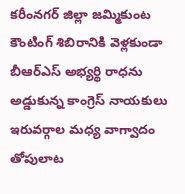కరీంనగర్‌ జిల్లా జమ్మికుంట కౌంటింగ్‌ శిబిరానికి వెళ్లకుండా బీఆర్‌ఎస్‌ అభ్యర్థి రాధను అడ్డుకున్న కాంగ్రెస్‌ నాయకులు
ఇరువర్గాల మధ్య వాగ్వాదం తోపులాట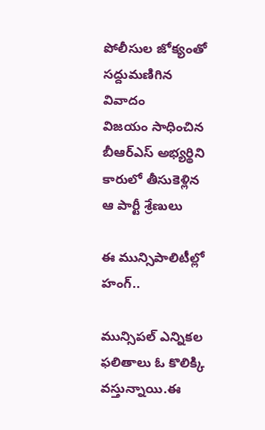పోలీసుల జోక్యంతో సద్దుమణిగిన వివాదం
విజయం సాధించిన బీఆర్‌ఎస్‌ అభ్యర్థిని కారులో తీసుకెళ్లిన ఆ పార్టీ శ్రేణులు

ఈ మున్సిపాలిటీల్లో హంగ్‌..

మున్సిపల్‌ ఎన్నికల ఫలితాలు ఓ కొలిక్కి వస్తున్నాయి.ఈ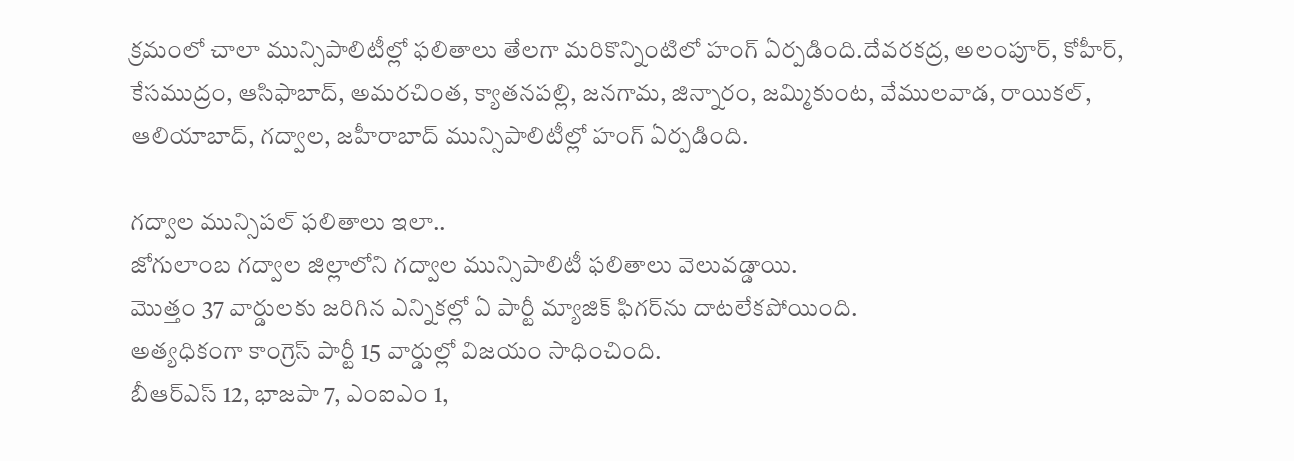క్రమంలో చాలా మున్సిపాలిటీల్లో ఫలితాలు తేలగా మరికొన్నింటిలో హంగ్‌ ఏర్పడింది.దేవరకద్ర, అలంపూర్‌, కోహీర్‌, కేసముద్రం, ఆసిఫాబాద్‌, అమరచింత, క్యాతనపల్లి, జనగామ, జిన్నారం, జమ్మికుంట, వేములవాడ, రాయికల్‌, ఆలియాబాద్‌, గద్వాల, జహీరాబాద్‌ మున్సిపాలిటీల్లో హంగ్‌ ఏర్పడింది.

గద్వాల మున్సిపల్‌ ఫలితాలు ఇలా..
జోగులాంబ గద్వాల జిల్లాలోని గద్వాల మున్సిపాలిటీ ఫలితాలు వెలువడ్డాయి.
మొత్తం 37 వార్డులకు జరిగిన ఎన్నికల్లో ఏ పార్టీ మ్యాజిక్‌ ఫిగర్‌ను దాటలేకపోయింది.
అత్యధికంగా కాంగ్రెస్‌ పార్టీ 15 వార్డుల్లో విజయం సాధించింది.
బీఆర్‌ఎస్‌ 12, భాజపా 7, ఎంఐఎం 1,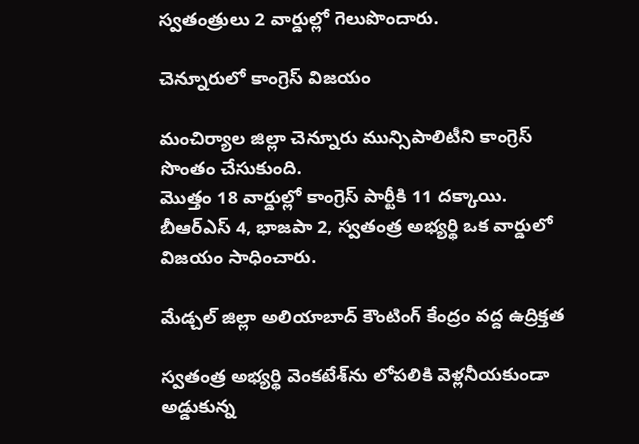స్వతంత్రులు 2 వార్డుల్లో గెలుపొందారు.

చెన్నూరులో కాంగ్రెస్‌ విజయం

మంచిర్యాల జిల్లా చెన్నూరు మున్సిపాలిటీని కాంగ్రెస్‌ సొంతం చేసుకుంది.
మొత్తం 18 వార్డుల్లో కాంగ్రెస్‌ పార్టీకి 11 దక్కాయి.
బీఆర్‌ఎస్‌ 4, భాజపా 2, స్వతంత్ర అభ్యర్థి ఒక వార్డులో విజయం సాధించారు.

మేడ్చల్‌ జిల్లా అలియాబాద్‌ కౌంటింగ్‌ కేంద్రం వద్ద ఉద్రిక్తత

స్వతంత్ర అభ్యర్థి వెంకటేశ్‌ను లోపలికి వెళ్లనీయకుండా అడ్డుకున్న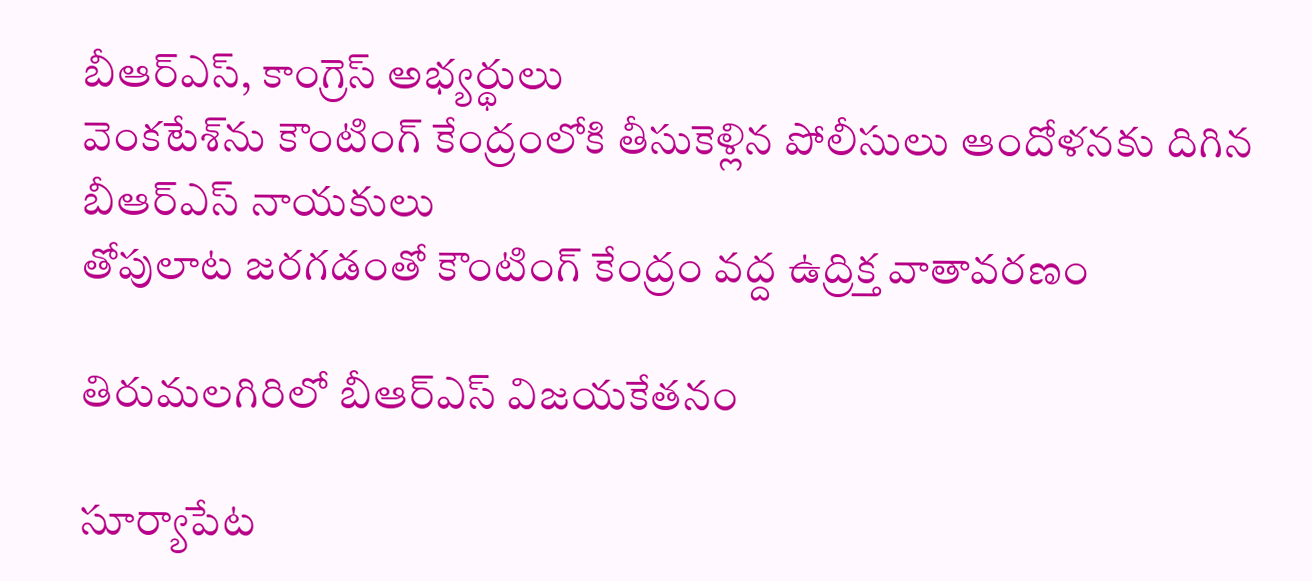బీఆర్‌ఎస్‌, కాంగ్రెస్‌ అభ్యర్థులు
వెంకటేశ్‌ను కౌంటింగ్‌ కేంద్రంలోకి తీసుకెళ్లిన పోలీసులు ఆందోళనకు దిగిన బీఆర్‌ఎస్‌ నాయకులు
తోపులాట జరగడంతో కౌంటింగ్‌ కేంద్రం వద్ద ఉద్రిక్త వాతావరణం

తిరుమలగిరిలో బీఆర్‌ఎస్‌ విజయకేతనం

సూర్యాపేట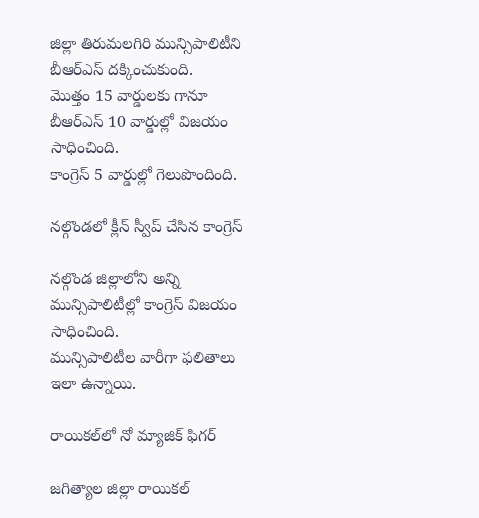జిల్లా తిరుమలగిరి మున్సిపాలిటీని బీఆర్‌ఎస్‌ దక్కించుకుంది.
మొత్తం 15 వార్డులకు గానూ బీఆర్‌ఎస్‌ 10 వార్డుల్లో విజయం సాధించింది.
కాంగ్రెస్‌ 5 వార్డుల్లో గెలుపొందింది.

నల్గొండలో క్లీన్‌ స్వీప్‌ చేసిన కాంగ్రెస్‌

నల్గొండ జిల్లాలోని అన్ని మున్సిపాలిటీల్లో కాంగ్రెస్‌ విజయం సాధించింది.
మున్సిపాలిటీల వారీగా ఫలితాలు ఇలా ఉన్నాయి.

రాయికల్‌లో నో మ్యాజిక్‌ ఫిగర్‌

జగిత్యాల జిల్లా రాయికల్‌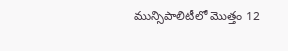మున్సిపాలిటీలో మొత్తం 12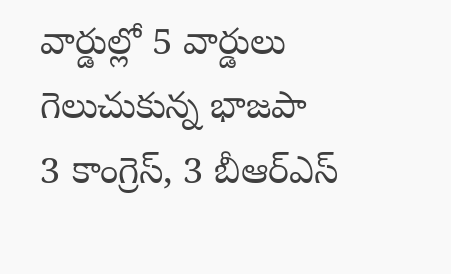వార్డుల్లో 5 వార్డులు గెలుచుకున్న భాజపా
3 కాంగ్రెస్‌, 3 బీఆర్‌ఎస్‌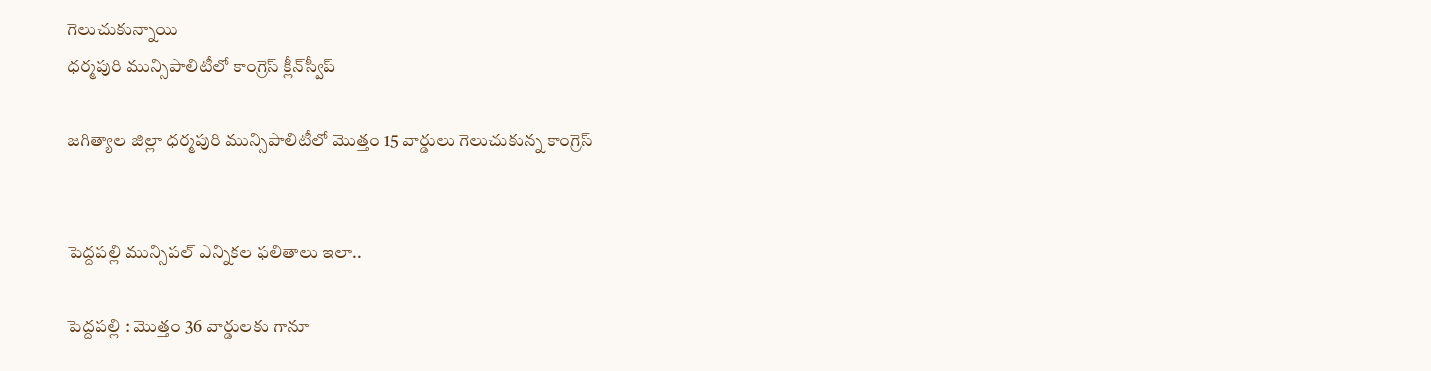గెలుచుకున్నాయి
ధర్మపురి మున్సిపాలిటీలో కాంగ్రెస్‌ క్లీన్‌స్వీప్‌

జగిత్యాల జిల్లా ధర్మపురి మున్సిపాలిటీలో మొత్తం 15 వార్డులు గెలుచుకున్న కాంగ్రెస్‌


పెద్దపల్లి మున్సిపల్ ఎన్నికల ఫలితాలు ఇలా..

పెద్దపల్లి : మొత్తం 36 వార్డులకు గానూ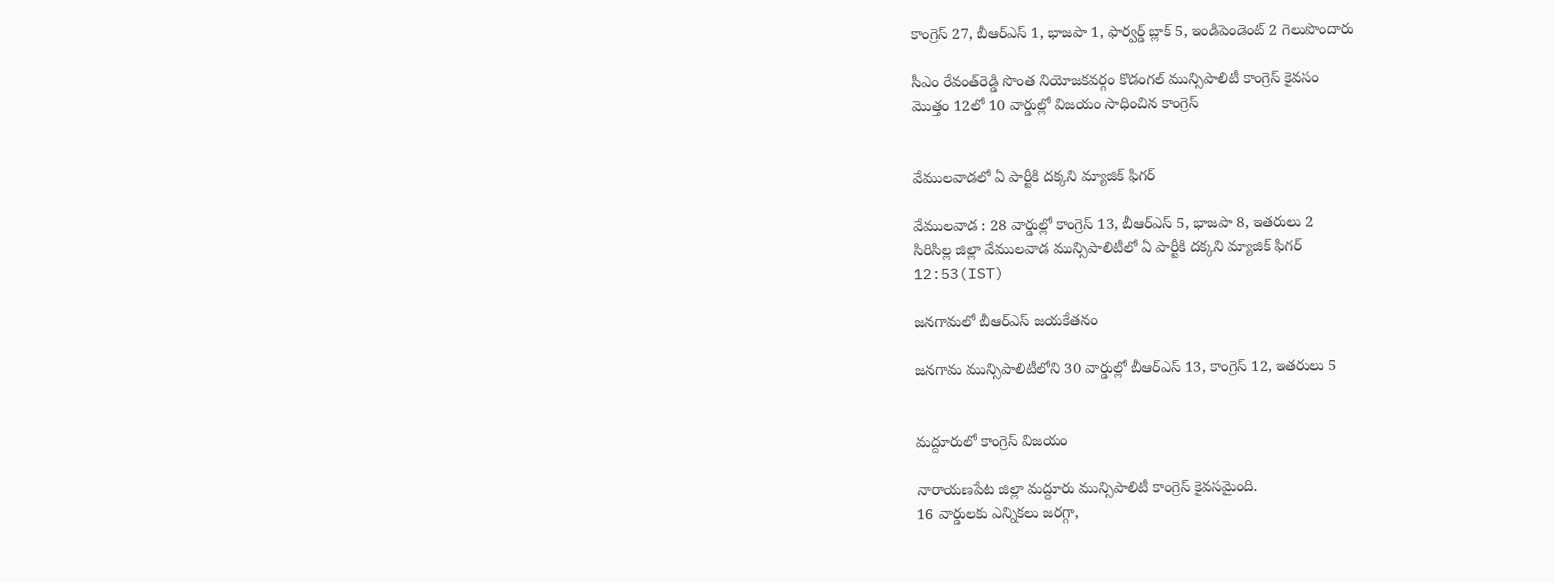కాంగ్రెస్‌ 27, బీఆర్‌ఎస్‌ 1, భాజపా 1, ఫార్వర్డ్‌ బ్లాక్‌ 5, ఇండిపెండెంట్‌ 2 గెలుపొందారు

సీఎం రేవంత్‌రెడ్డి సొంత నియోజకవర్గం కొడంగల్‌ మున్సిపాలిటీ కాంగ్రెస్‌ కైవసం
మొత్తం 12లో 10 వార్డుల్లో విజయం సాధించిన కాంగ్రెస్‌


వేములవాడలో ఏ పార్టీకి దక్కని మ్యాజిక్‌ ఫిగర్‌

వేములవాడ : 28 వార్డుల్లో కాంగ్రెస్‌ 13, బీఆర్‌ఎస్‌ 5, భాజపా 8, ఇతరులు 2
సిరిసిల్ల జిల్లా వేములవాడ మున్సిపాలిటీలో ఏ పార్టీకి దక్కని మ్యాజిక్‌ ఫిగర్‌
12:53(IST)

జనగామలో బీఆర్‌ఎస్‌ జయకేతనం

జనగామ మున్సిపాలిటీలోని 30 వార్డుల్లో బీఆర్‌ఎస్‌ 13, కాంగ్రెస్‌ 12, ఇతరులు 5


మద్దూరులో కాంగ్రెస్‌ విజయం

నారాయణపేట జిల్లా మద్దూరు మున్సిపాలిటీ కాంగ్రెస్‌ కైవసమైంది.
16 వార్డులకు ఎన్నికలు జరగ్గా,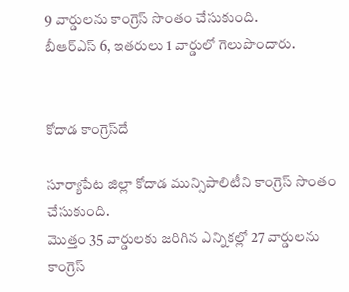9 వార్డులను కాంగ్రెస్‌ సొంతం చేసుకుంది.
బీఆర్‌ఎస్‌ 6, ఇతరులు 1 వార్డులో గెలుపొందారు.


కోదాడ కాంగ్రెస్‌దే

సూర్యాపేట జిల్లా కోదాడ మున్సిపాలిటీని కాంగ్రెస్‌ సొంతం చేసుకుంది.
మొత్తం 35 వార్డులకు జరిగిన ఎన్నికల్లో 27 వార్డులను కాంగ్రెస్‌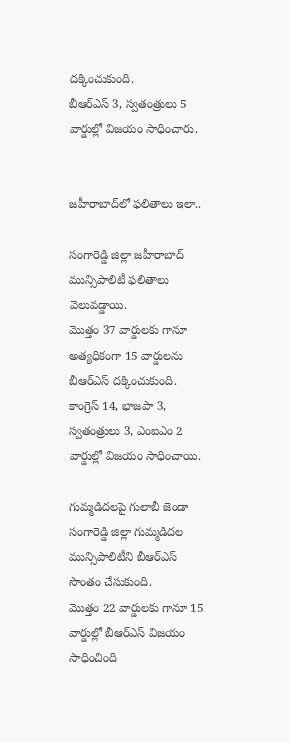దక్కించుకుంది.
బీఆర్‌ఎస్‌ 3, స్వతంత్రులు 5 వార్డుల్లో విజయం సాధించారు.


జహీరాబాద్‌లో ఫలితాలు ఇలా..

సంగారెడ్డి జిల్లా జహీరాబాద్‌ మున్సిపాలిటీ ఫలితాలు వెలువడ్డాయి.
మొత్తం 37 వార్డులకు గానూ అత్యధికంగా 15 వార్డులను బీఆర్‌ఎస్‌ దక్కించుకుంది.
కాంగ్రెస్‌ 14, భాజపా 3, స్వతంత్రులు 3, ఎంఐఎం 2 వార్డుల్లో విజయం సాధించాయి.

గుమ్మడిదలపై గులాబీ జెండా
సంగారెడ్డి జిల్లా గుమ్మడిదల మున్సిపాలిటీని బీఆర్‌ఎస్‌ సొంతం చేసుకుంది.
మొత్తం 22 వార్డులకు గానూ 15 వార్డుల్లో బీఆర్‌ఎస్‌ విజయం సాధించింది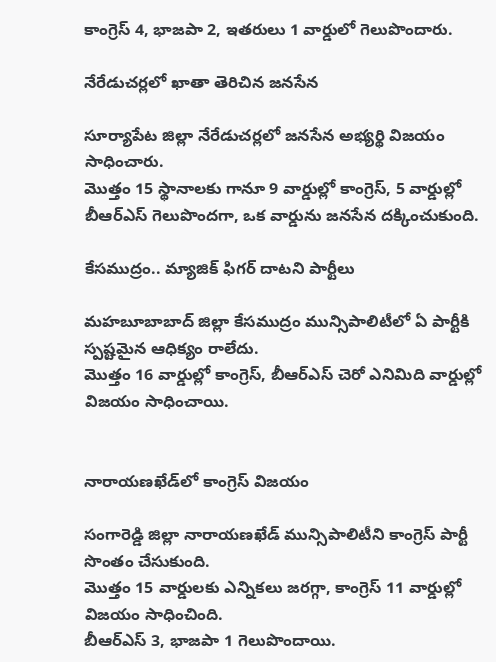కాంగ్రెస్‌ 4, భాజపా 2, ఇతరులు 1 వార్డులో గెలుపొందారు.

నేరేడుచర్లలో ఖాతా తెరిచిన జనసేన

సూర్యాపేట జిల్లా నేరేడుచర్లలో జనసేన అభ్యర్థి విజయం సాధించారు.
మొత్తం 15 స్థానాలకు గానూ 9 వార్డుల్లో కాంగ్రెస్‌, 5 వార్డుల్లో బీఆర్‌ఎస్‌ గెలుపొందగా, ఒక వార్డును జనసేన దక్కించుకుంది.

కేసముద్రం.. మ్యాజిక్‌ ఫిగర్‌ దాటని పార్టీలు

మహబూబాబాద్‌ జిల్లా కేసముద్రం మున్సిపాలిటీలో ఏ పార్టీకి స్పష్టమైన ఆధిక్యం రాలేదు.
మొత్తం 16 వార్డుల్లో కాంగ్రెస్‌, బీఆర్‌ఎస్‌ చెరో ఎనిమిది వార్డుల్లో విజయం సాధించాయి.


నారాయణఖేడ్‌లో కాంగ్రెస్ విజయం

సంగారెడ్డి జిల్లా నారాయణఖేడ్‌ మున్సిపాలిటీని కాంగ్రెస్‌ పార్టీ సొంతం చేసుకుంది.
మొత్తం 15 వార్డులకు ఎన్నికలు జరగ్గా, కాంగ్రెస్‌ 11 వార్డుల్లో విజయం సాధించింది.
బీఆర్‌ఎస్‌ 3, భాజపా 1 గెలుపొందాయి.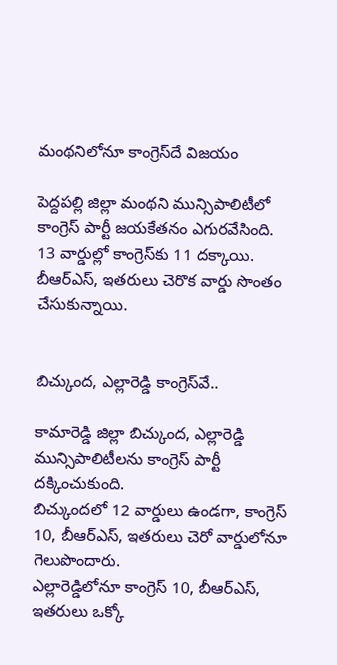మంథనిలోనూ కాంగ్రెస్‌దే విజయం

పెద్దపల్లి జిల్లా మంథని మున్సిపాలిటీలో కాంగ్రెస్‌ పార్టీ జయకేతనం ఎగురవేసింది.
13 వార్డుల్లో కాంగ్రెస్‌కు 11 దక్కాయి.
బీఆర్‌ఎస్‌, ఇతరులు చెరొక వార్డు సొంతం చేసుకున్నాయి.


బిచ్కుంద, ఎల్లారెడ్డి కాంగ్రెస్‌వే..

కామారెడ్డి జిల్లా బిచ్కుంద, ఎల్లారెడ్డి మున్సిపాలిటీలను కాంగ్రెస్‌ పార్టీ దక్కించుకుంది.
బిచ్కుందలో 12 వార్డులు ఉండగా, కాంగ్రెస్‌ 10, బీఆర్‌ఎస్‌, ఇతరులు చెరో వార్డులోనూ గెలుపొందారు.
ఎల్లారెడ్డిలోనూ కాంగ్రెస్‌ 10, బీఆర్‌ఎస్‌, ఇతరులు ఒక్కో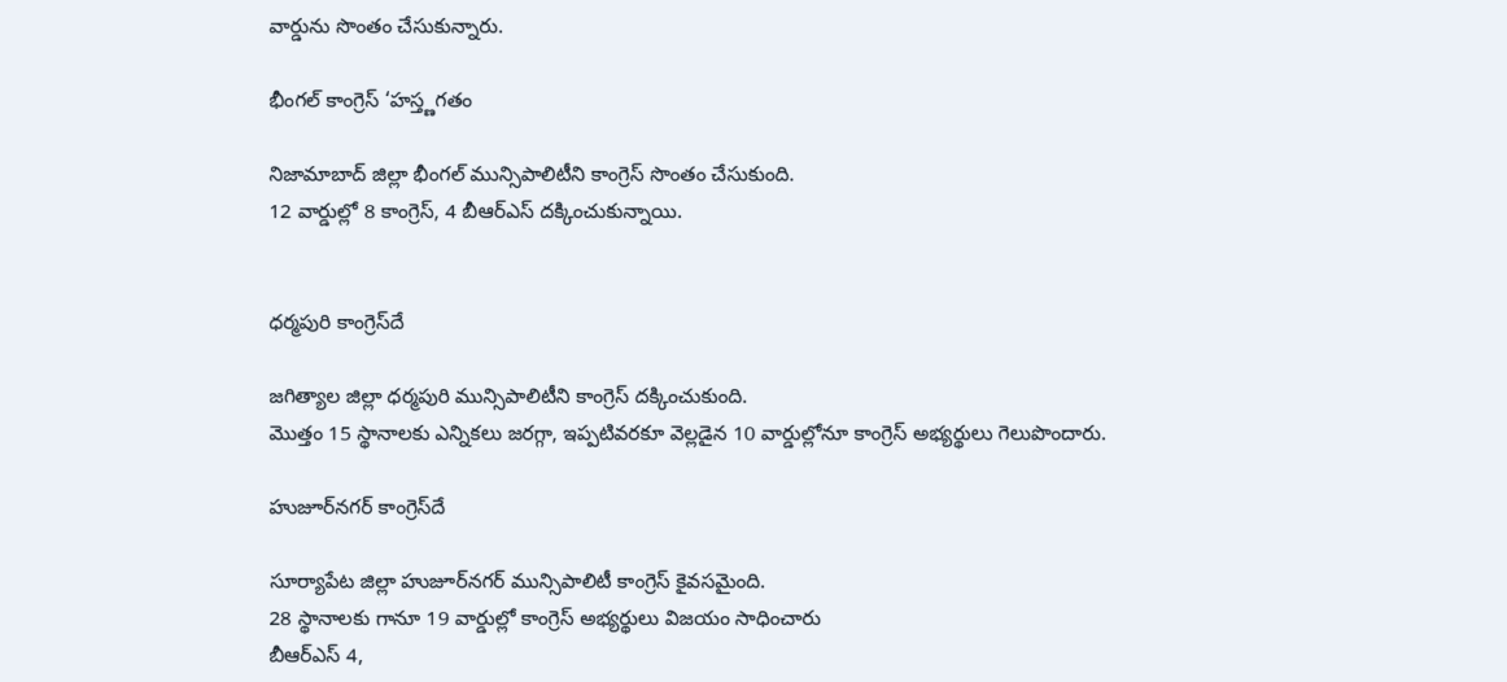వార్డును సొంతం చేసుకున్నారు.

భీంగల్‌ కాంగ్రెస్‌ ‘హస్త్ణగతం

నిజామాబాద్‌ జిల్లా భీంగల్‌ మున్సిపాలిటీని కాంగ్రెస్‌ సొంతం చేసుకుంది.
12 వార్డుల్లో 8 కాంగ్రెస్‌, 4 బీఆర్‌ఎస్‌ దక్కించుకున్నాయి.


ధర్మపురి కాంగ్రెస్‌దే

జగిత్యాల జిల్లా ధర్మపురి మున్సిపాలిటీని కాంగ్రెస్‌ దక్కించుకుంది.
మొత్తం 15 స్థానాలకు ఎన్నికలు జరగ్గా, ఇప్పటివరకూ వెల్లడైన 10 వార్డుల్లోనూ కాంగ్రెస్‌ అభ్యర్థులు గెలుపొందారు.

హుజూర్‌నగర్‌ కాంగ్రెస్‌దే

సూర్యాపేట జిల్లా హుజూర్‌నగర్‌ మున్సిపాలిటీ కాంగ్రెస్‌ కైవసమైంది.
28 స్థానాలకు గానూ 19 వార్డుల్లో కాంగ్రెస్‌ అభ్యర్థులు విజయం సాధించారు
బీఆర్‌ఎస్‌ 4,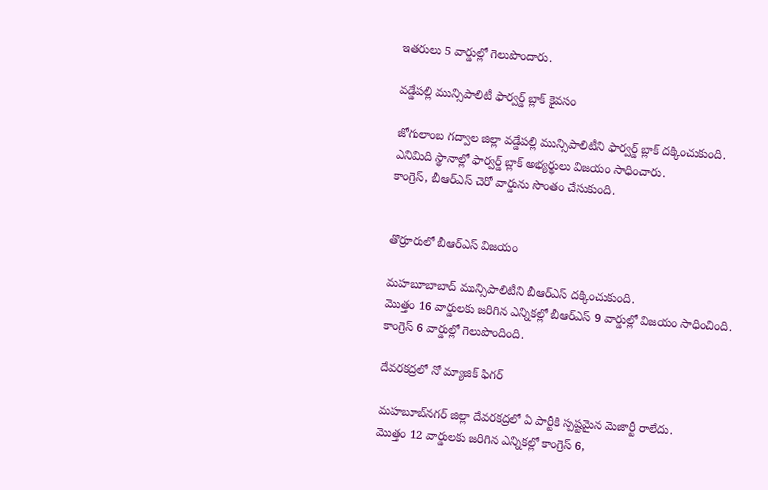ఇతరులు 5 వార్డుల్లో గెలుపొందారు.

వడ్డేపల్లి మున్సిపాలిటీ ఫార్వర్డ్ బ్లాక్‌ కైవసం

జోగులాంబ గద్వాల జిల్లా వడ్డేపల్లి మున్సిపాలిటీని ఫార్వర్డ్‌ బ్లాక్‌ దక్కించుకుంది.
ఎనిమిది స్థానాల్లో ఫార్వర్డ్‌ బ్లాక్‌ అభ్యర్థులు విజయం సాధించారు.
కాంగ్రెస్‌, బీఆర్‌ఎస్‌ చెరో వార్డును సొంతం చేసుకుంది.


తొర్రూరులో బీఆర్‌ఎస్‌ విజయం

మహబూబాబాద్‌ మున్సిపాలిటీని బీఆర్‌ఎస్‌ దక్కించుకుంది.
మొత్తం 16 వార్డులకు జరిగిన ఎన్నికల్లో బీఆర్‌ఎస్‌ 9 వార్డుల్లో విజయం సాధించింది.
కాంగ్రెస్‌ 6 వార్డుల్లో గెలుపొందింది.

దేవరకద్రలో నో మ్యాజిక్‌ ఫిగర్‌

మహబూబ్‌నగర్‌ జిల్లా దేవరకద్రలో ఏ పార్టీకి స్పష్టమైన మెజార్టీ రాలేదు.
మొత్తం 12 వార్డులకు జరిగిన ఎన్నికల్లో కాంగ్రెస్‌ 6,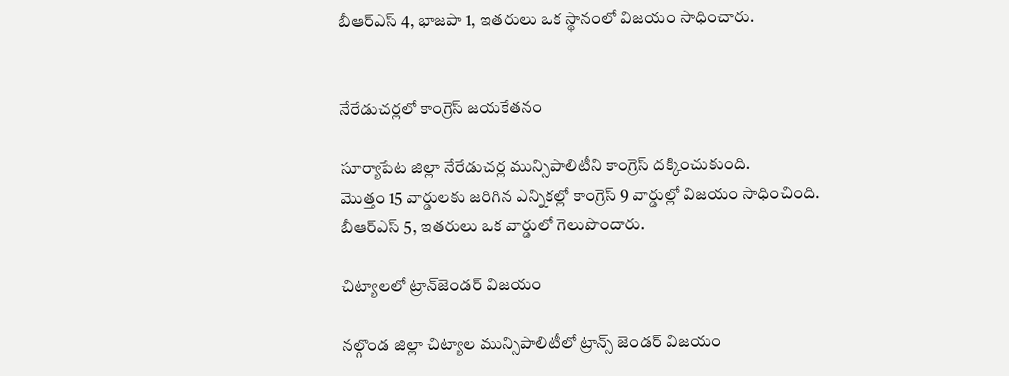బీఆర్‌ఎస్‌ 4, భాజపా 1, ఇతరులు ఒక స్థానంలో విజయం సాధించారు.


నేరేడుచర్లలో కాంగ్రెస్‌ జయకేతనం

సూర్యాపేట జిల్లా నేరేడుచర్ల మున్సిపాలిటీని కాంగ్రెస్‌ దక్కించుకుంది.
మొత్తం 15 వార్డులకు జరిగిన ఎన్నికల్లో కాంగ్రెస్‌ 9 వార్డుల్లో విజయం సాధించింది.
బీఆర్‌ఎస్‌ 5, ఇతరులు ఒక వార్డులో గెలుపొందారు.

చిట్యాలలో ట్రాన్‌జెండర్‌ విజయం

నల్గొండ జిల్లా చిట్యాల మున్సిపాలిటీలో ట్రాన్స్‌ జెండర్‌ విజయం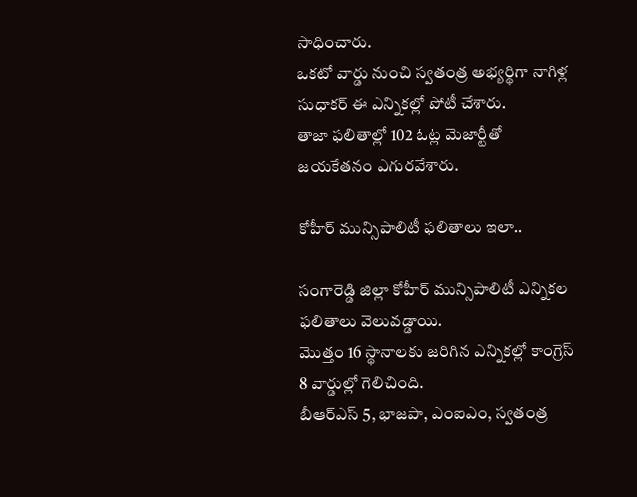సాధించారు.
ఒకటో వార్డు నుంచి స్వతంత్ర అభ్యర్థిగా నాగిళ్ల సుధాకర్‌ ఈ ఎన్నికల్లో పోటీ చేశారు.
తాజా ఫలితాల్లో 102 ఓట్ల మెజార్టీతో జయకేతనం ఎగురవేశారు.

కోహీర్ మున్సిపాలిటీ ఫలితాలు ఇలా..

సంగారెడ్డి జిల్లా కోహీర్‌ మున్సిపాలిటీ ఎన్నికల ఫలితాలు వెలువడ్డాయి.
మొత్తం 16 స్థానాలకు జరిగిన ఎన్నికల్లో కాంగ్రెస్‌ 8 వార్డుల్లో గెలిచింది.
బీఆర్‌ఎస్‌ 5, భాజపా, ఎంఐఎం, స్వతంత్ర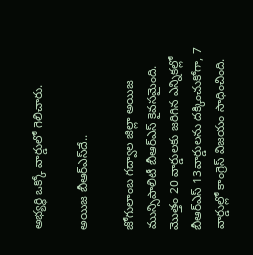అభ్యర్థి ఒక్కో వార్డులో గెలిచారు.

అయిజ బీఆర్‌ఎస్‌దే..

జోగులాంబ గద్వాల జిల్లా అయిజ మున్సిపాలిటీ బీఆర్‌ఎస్‌ కైవసమైంది.
మొత్తం 20 వార్డులకు జరిగిన ఎన్నికల్లో బీఆర్‌ఎస్‌ 13వార్డులను దక్కించుకోగా, 7 వార్డుల్లో కాంగ్రెస్‌ విజయం సాధించింది.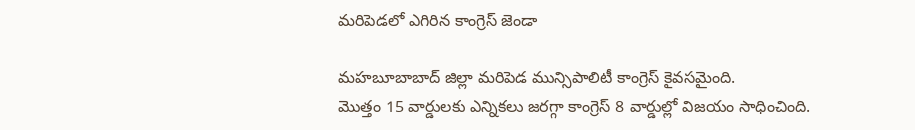మరిపెడలో ఎగిరిన కాంగ్రెస్‌ జెండా

మహబూబాబాద్‌ జిల్లా మరిపెడ మున్సిపాలిటీ కాంగ్రెస్‌ కైవసమైంది.
మొత్తం 15 వార్డులకు ఎన్నికలు జరగ్గా కాంగ్రెస్‌ 8 వార్డుల్లో విజయం సాధించింది.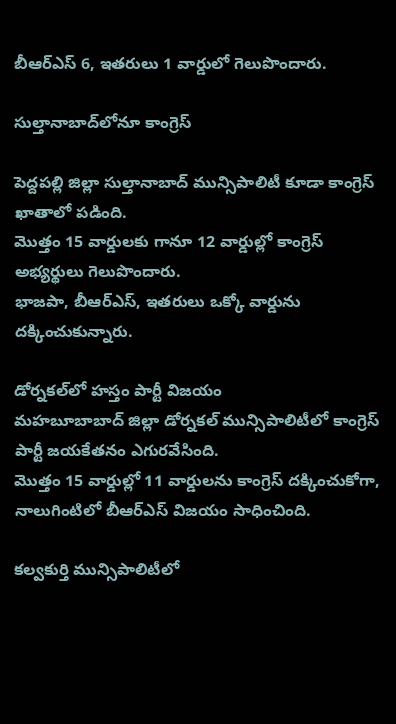బీఆర్‌ఎస్‌ 6, ఇతరులు 1 వార్డులో గెలుపొందారు.

సుల్తానాబాద్‌లోనూ కాంగ్రెస్‌

పెద్దపల్లి జిల్లా సుల్తానాబాద్‌ మున్సిపాలిటీ కూడా కాంగ్రెస్‌ ఖాతాలో పడింది.
మొత్తం 15 వార్డులకు గానూ 12 వార్డుల్లో కాంగ్రెస్ అభ్యర్థులు గెలుపొందారు.
భాజపా, బీఆర్‌ఎస్‌, ఇతరులు ఒక్కో వార్డును దక్కించుకున్నారు.

డోర్నకల్‌లో హస్తం పార్టీ విజయం
మహబూబాబాద్‌ జిల్లా డోర్నకల్‌ మున్సిపాలిటీలో కాంగ్రెస్‌ పార్టీ జయకేతనం ఎగురవేసింది.
మొత్తం 15 వార్డుల్లో 11 వార్డులను కాంగ్రెస్‌ దక్కించుకోగా, నాలుగింటిలో బీఆర్‌ఎస్‌ విజయం సాధించింది.

కల్వకుర్తి మున్సిపాలిటీలో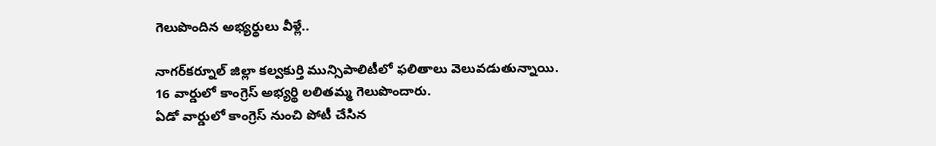గెలుపొందిన అభ్యర్థులు వీళ్లే..

నాగర్‌కర్నూల్‌ జిల్లా కల్వకుర్తి మున్సిపాలిటీలో ఫలితాలు వెలువడుతున్నాయి.
16 వార్డులో కాంగ్రెస్ అభ్యర్థి లలితమ్మ గెలుపొందారు.
ఏడో వార్డులో కాంగ్రెస్ నుంచి పోటీ చేసిన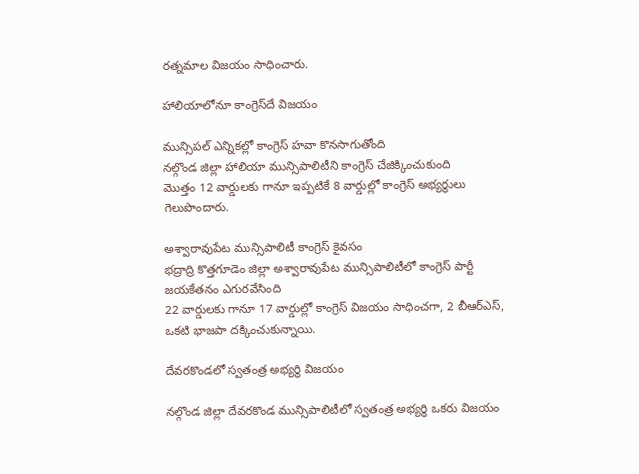రత్నమాల విజయం సాధించారు.

హాలియాలోనూ కాంగ్రెస్‌దే విజయం

మున్సిపల్‌ ఎన్నికల్లో కాంగ్రెస్‌ హవా కొనసాగుతోంది
నల్గొండ జిల్లా హాలియా మున్సిపాలిటీని కాంగ్రెస్‌ చేజిక్కించుకుంది
మొత్తం 12 వార్డులకు గానూ ఇప్పటికే 8 వార్డుల్లో కాంగ్రెస్‌ అభ్యర్థులు గెలుపొందారు.

అశ్వారావుపేట మున్సిపాలిటీ కాంగ్రెస్‌ కైవసం
భద్రాద్రి కొత్తగూడెం జిల్లా అశ్వారావుపేట మున్సిపాలిటీలో కాంగ్రెస్‌ పార్టీ జయకేతనం ఎగురవేసింది
22 వార్డులకు గానూ 17 వార్డుల్లో కాంగ్రెస్‌ విజయం సాధించగా, 2 బీఆర్‌ఎస్‌, ఒకటి భాజపా దక్కించుకున్నాయి.

దేవరకొండలో స్వతంత్ర అభ్యర్థి విజయం

నల్గొండ జిల్లా దేవరకొండ మున్సిపాలిటీలో స్వతంత్ర అభ్యర్థి ఒకరు విజయం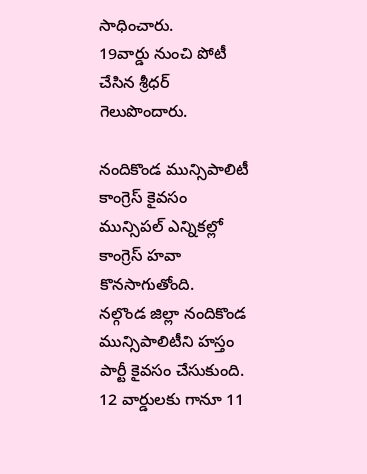సాధించారు.
19వార్డు నుంచి పోటీ చేసిన శ్రీధర్‌ గెలుపొందారు.

నందికొండ మున్సిపాలిటీ కాంగ్రెస్‌ కైవసం
మున్సిపల్‌ ఎన్నికల్లో కాంగ్రెస్‌ హవా కొనసాగుతోంది.
నల్గొండ జిల్లా నందికొండ మున్సిపాలిటీని హస్తం పార్టీ కైవసం చేసుకుంది.
12 వార్డులకు గానూ 11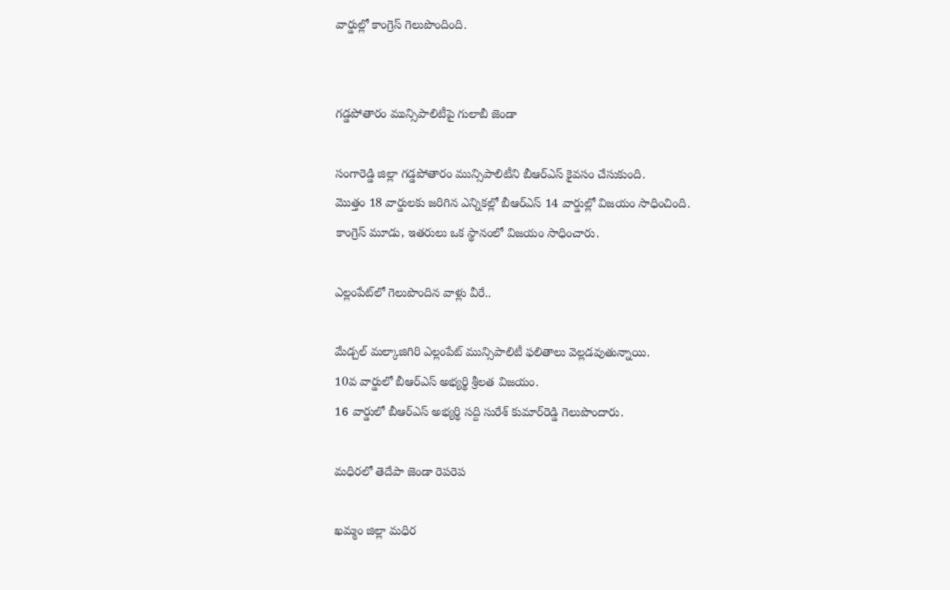వార్డుల్లో కాంగ్రెస్‌ గెలుపొందింది.


గడ్డపోతారం మున్సిపాలిటీపై గులాబీ జెండా

సంగారెడ్డి జిల్లా గడ్డపోతారం మున్సిపాలిటీని బీఆర్‌ఎస్‌ కైవసం చేసుకుంది.
మొత్తం 18 వార్డులకు జరిగిన ఎన్నికల్లో బీఆర్‌ఎస్‌ 14 వార్డుల్లో విజయం సాధించింది.
కాంగ్రెస్‌ మూడు, ఇతరులు ఒక స్థానంలో విజయం సాధించారు.

ఎల్లంపేట్‌లో గెలుపొందిన వాళ్లు వీరే..

మేడ్చల్‌ మల్కాజిగిరి ఎల్లంపేట్‌ మున్సిపాలిటీ ఫలితాలు వెల్లడవుతున్నాయి.
10వ వార్డులో బీఆర్‌ఎస్‌ అభ్యర్థి శ్రీలత విజయం.
16 వార్డులో బీఆర్‌ఎస్‌ అభ్యర్థి సద్ది సురేశ్‌ కుమార్‌రెడ్డి గెలుపొందారు.

మధిరలో తెదేపా జెండా రెపరెప

ఖమ్మం జిల్లా మధిర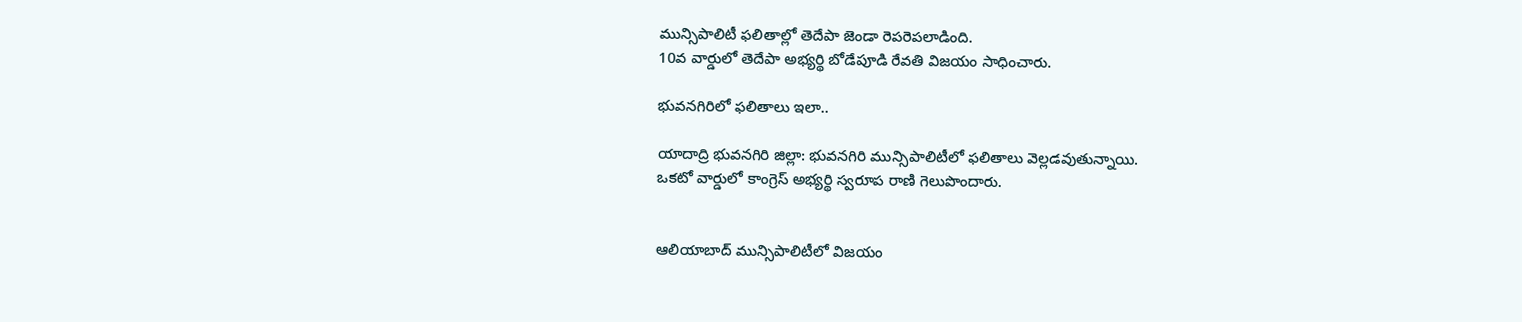మున్సిపాలిటీ ఫలితాల్లో తెదేపా జెండా రెపరెపలాడింది.
10వ వార్డులో తెదేపా అభ్యర్థి బోడేపూడి రేవతి విజయం సాధించారు.

భువనగిరిలో ఫలితాలు ఇలా..

యాదాద్రి భువనగిరి జిల్లా: భువనగిరి మున్సిపాలిటీలో ఫలితాలు వెల్లడవుతున్నాయి.
ఒకటో వార్డులో కాంగ్రెస్‌ అభ్యర్థి స్వరూప రాణి గెలుపొందారు.


ఆలియాబాద్‌ మున్సిపాలిటీలో విజయం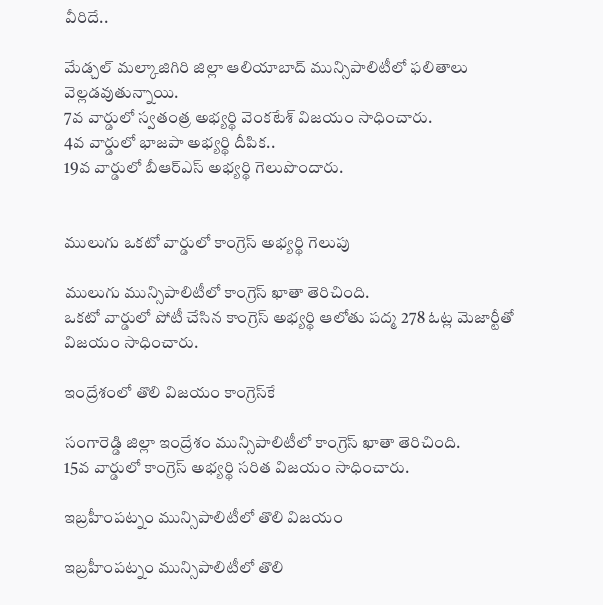వీరిదే..

మేడ్చల్‌ మల్కాజిగిరి జిల్లా ఆలియాబాద్‌ మున్సిపాలిటీలో ఫలితాలు వెల్లడవుతున్నాయి.
7వ వార్డులో స్వతంత్ర అభ్యర్థి వెంకటేశ్‌ విజయం సాధించారు.
4వ వార్డులో భాజపా అభ్యర్థి దీపిక..
19వ వార్డులో బీఆర్‌ఎస్‌ అభ్యర్థి గెలుపొందారు.


ములుగు ఒకటో వార్డులో కాంగ్రెస్‌ అభ్యర్థి గెలుపు

ములుగు మున్సిపాలిటీలో కాంగ్రెస్‌ ఖాతా తెరిచింది.
ఒకటో వార్డులో పోటీ చేసిన కాంగ్రెస్‌ అభ్యర్థి ఆలోతు పద్మ 278 ఓట్ల మెజార్టీతో విజయం సాధించారు.

ఇంద్రేశంలో తొలి విజయం కాంగ్రెస్‌కే

సంగారెడ్డి జిల్లా ఇంద్రేశం మున్సిపాలిటీలో కాంగ్రెస్‌ ఖాతా తెరిచింది.
15వ వార్డులో కాంగ్రెస్‌ అభ్యర్థి సరిత విజయం సాధించారు.

ఇబ్రహీంపట్నం మున్సిపాలిటీలో తొలి విజయం

ఇబ్రహీంపట్నం మున్సిపాలిటీలో తొలి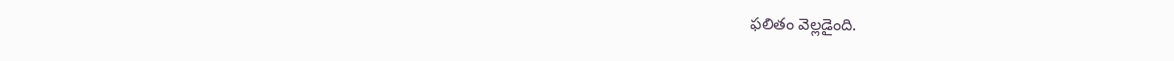ఫలితం వెల్లడైంది.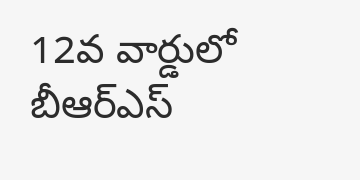12వ వార్డులో బీఆర్‌ఎస్‌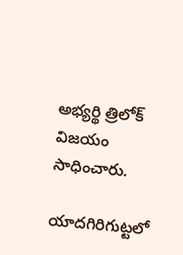అభ్యర్థి త్రిలోక్‌ విజయం సాధించారు.

యాదగిరిగుట్టలో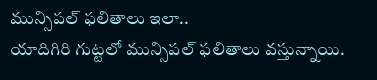మున్సిపల్‌ ఫలితాలు ఇలా..
యాదిగిరి గుట్టలో మున్సిపల్‌ ఫలితాలు వస్తున్నాయి.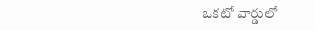ఒకటో వార్డులో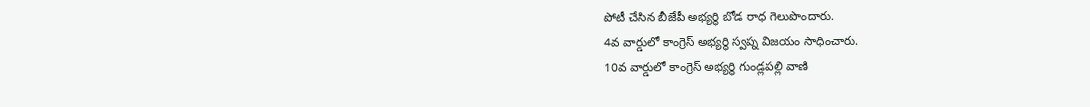పోటీ చేసిన బీజేపీ అభ్యర్థి బోడ రాధ గెలుపొందారు.
4వ వార్డులో కాంగ్రెస్‌ అభ్యర్థి స్వప్న విజయం సాధించారు.
10వ వార్డులో కాంగ్రెస్‌ అభ్యర్థి గుండ్లపల్లి వాణి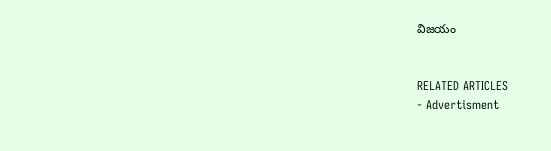విజయం


RELATED ARTICLES
- Advertisment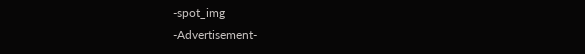-spot_img
-Advertisement-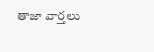తాజా వార్తలు